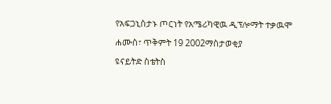የአፍጋኒስታኑ ጦርነት የአሜሪካዊዉ ዲፕሎማት ተቃዉሞ
ሐሙስ፣ ጥቅምት 19 2002ማስታወቂያ
ዩናይትድ ስቴትስ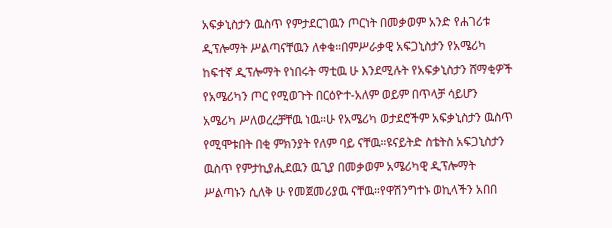አፍቃኒስታን ዉስጥ የምታደርገዉን ጦርነት በመቃወም አንድ የሐገሪቱ ዲፕሎማት ሥልጣናቸዉን ለቀቁ።በምሥራቃዊ አፍጋኒስታን የአሜሪካ ከፍተኛ ዲፕሎማት የነበሩት ማቲዉ ሁ እንደሚሉት የአፍቃኒስታን ሸማቂዎች የአሜሪካን ጦር የሚወጉት በርዕዮተ-አለም ወይም በጥላቻ ሳይሆን አሜሪካ ሥለወረረቻቸዉ ነዉ።ሁ የአሜሪካ ወታደሮችም አፍቃኒስታን ዉስጥ የሚሞቱበት በቂ ምክንያት የለም ባይ ናቸዉ።ዩናይትድ ስቴትስ አፍጋኒስታን ዉስጥ የምታኪያሒደዉን ዉጊያ በመቃወም አሜሪካዊ ዲፕሎማት ሥልጣኑን ሲለቅ ሁ የመጀመሪያዉ ናቸዉ።የዋሽንግተኑ ወኪላችን አበበ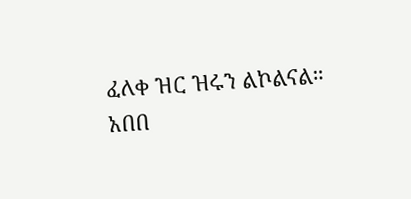ፈለቀ ዝር ዝሩን ልኮልናል።
አበበ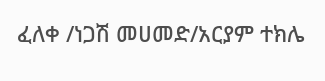ፈለቀ /ነጋሽ መሀመድ/አርያም ተክሌ